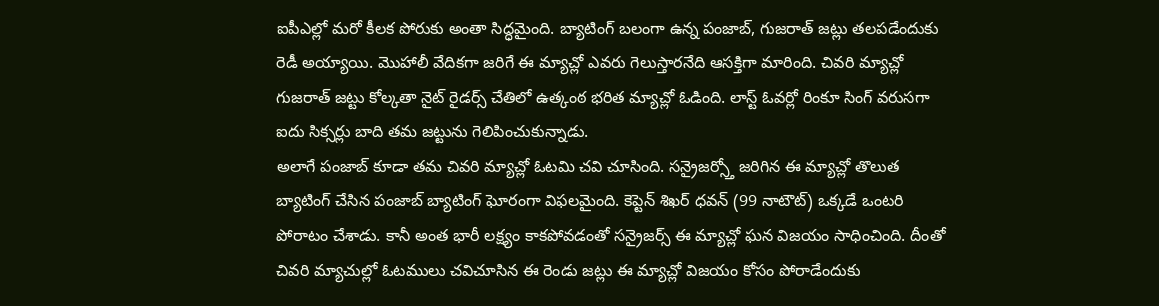ఐపీఎల్లో మరో కీలక పోరుకు అంతా సిద్ధమైంది. బ్యాటింగ్ బలంగా ఉన్న పంజాబ్, గుజరాత్ జట్లు తలపడేందుకు రెడీ అయ్యాయి. మొహాలీ వేదికగా జరిగే ఈ మ్యాచ్లో ఎవరు గెలుస్తారనేది ఆసక్తిగా మారింది. చివరి మ్యాచ్లో గుజరాత్ జట్టు కోల్కతా నైట్ రైడర్స్ చేతిలో ఉత్కంఠ భరిత మ్యాచ్లో ఓడింది. లాస్ట్ ఓవర్లో రింకూ సింగ్ వరుసగా ఐదు సిక్సర్లు బాది తమ జట్టును గెలిపించుకున్నాడు.
అలాగే పంజాబ్ కూడా తమ చివరి మ్యాచ్లో ఓటమి చవి చూసింది. సన్రైజర్స్తో జరిగిన ఈ మ్యాచ్లో తొలుత బ్యాటింగ్ చేసిన పంజాబ్ బ్యాటింగ్ ఘోరంగా విఫలమైంది. కెప్టెన్ శిఖర్ ధవన్ (99 నాటౌట్) ఒక్కడే ఒంటరి పోరాటం చేశాడు. కానీ అంత భారీ లక్ష్యం కాకపోవడంతో సన్రైజర్స్ ఈ మ్యాచ్లో ఘన విజయం సాధించింది. దీంతో చివరి మ్యాచుల్లో ఓటములు చవిచూసిన ఈ రెండు జట్లు ఈ మ్యాచ్లో విజయం కోసం పోరాడేందుకు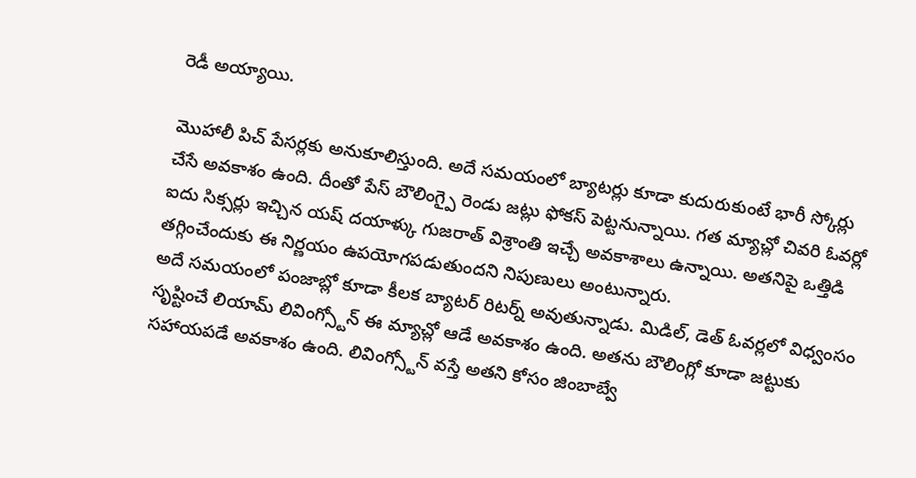రెడీ అయ్యాయి.

మొహాలీ పిచ్ పేసర్లకు అనుకూలిస్తుంది. అదే సమయంలో బ్యాటర్లు కూడా కుదురుకుంటే భారీ స్కోర్లు చేసే అవకాశం ఉంది. దీంతో పేస్ బౌలింగ్పై రెండు జట్లు ఫోకస్ పెట్టనున్నాయి. గత మ్యాచ్లో చివరి ఓవర్లో ఐదు సిక్సర్లు ఇచ్చిన యష్ దయాళ్కు గుజరాత్ విశ్రాంతి ఇచ్చే అవకాశాలు ఉన్నాయి. అతనిపై ఒత్తిడి తగ్గించేందుకు ఈ నిర్ణయం ఉపయోగపడుతుందని నిపుణులు అంటున్నారు.
అదే సమయంలో పంజాబ్లో కూడా కీలక బ్యాటర్ రిటర్న్ అవుతున్నాడు. మిడిల్, డెత్ ఓవర్లలో విధ్వంసం సృష్టించే లియామ్ లివింగ్స్టోన్ ఈ మ్యాచ్లో ఆడే అవకాశం ఉంది. అతను బౌలింగ్లో కూడా జట్టుకు సహాయపడే అవకాశం ఉంది. లివింగ్స్టోన్ వస్తే అతని కోసం జింబాబ్వే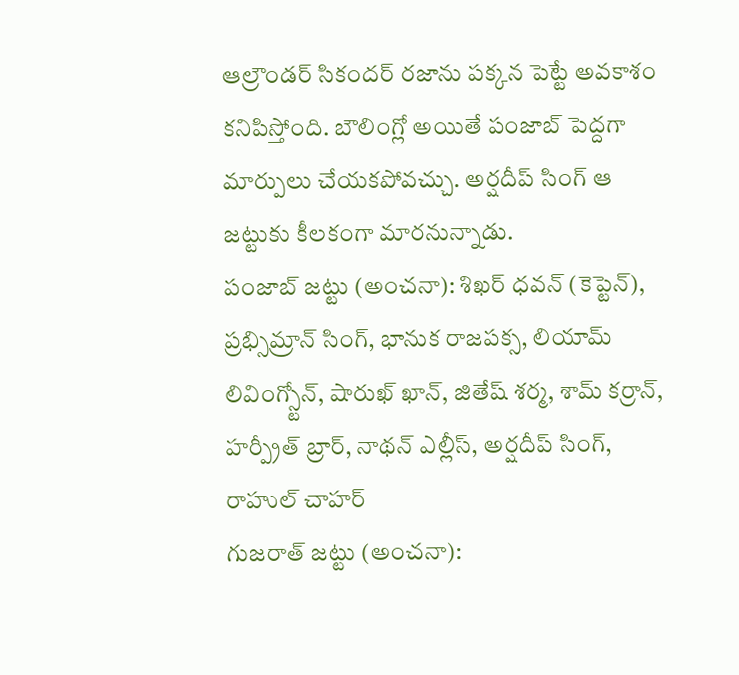ఆల్రౌండర్ సికందర్ రజాను పక్కన పెట్టే అవకాశం కనిపిస్తోంది. బౌలింగ్లో అయితే పంజాబ్ పెద్దగా మార్పులు చేయకపోవచ్చు. అర్షదీప్ సింగ్ ఆ జట్టుకు కీలకంగా మారనున్నాడు.
పంజాబ్ జట్టు (అంచనా): శిఖర్ ధవన్ (కెప్టెన్), ప్రభ్సిమ్రాన్ సింగ్, భానుక రాజపక్స, లియామ్ లివింగ్స్టోన్, షారుఖ్ ఖాన్, జితేష్ శర్మ, శామ్ కర్రాన్, హర్ప్రీత్ బ్రార్, నాథన్ ఎల్లీస్, అర్షదీప్ సింగ్, రాహుల్ చాహర్
గుజరాత్ జట్టు (అంచనా):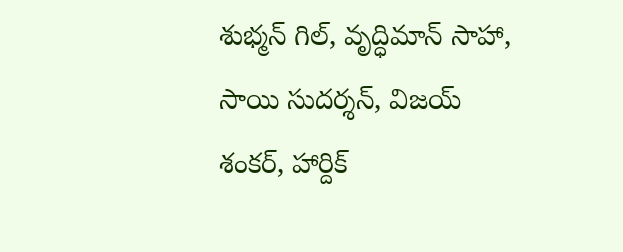శుభ్మన్ గిల్, వృద్ధిమాన్ సాహా, సాయి సుదర్శన్, విజయ్ శంకర్, హార్దిక్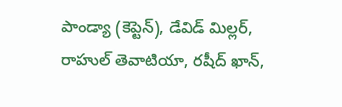పాండ్యా (కెప్టెన్), డేవిడ్ మిల్లర్, రాహుల్ తెవాటియా, రషీద్ ఖాన్,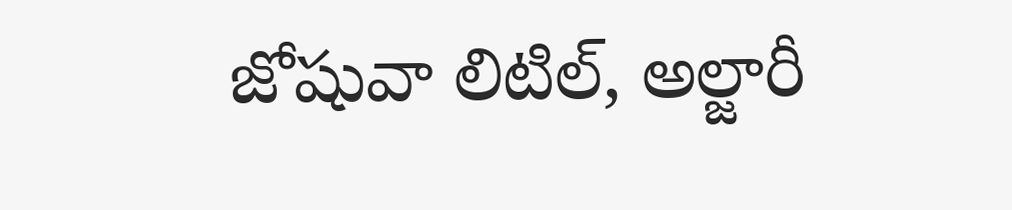జోషువా లిటిల్, అల్జారీ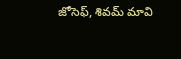జోసెఫ్, శివమ్ మావి